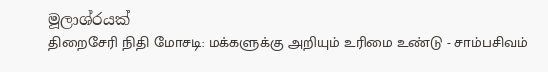මූලාශ්රයක්
திறைசேரி நிதி மோசடி: மக்களுக்கு அறியும் உரிமை உண்டு - சாம்பசிவம்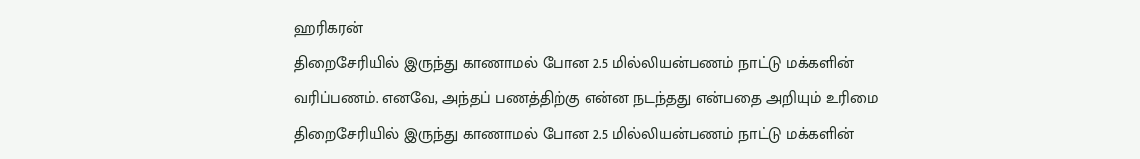ஹரிகரன்
திறைசேரியில் இருந்து காணாமல் போன 2.5 மில்லியன்பணம் நாட்டு மக்களின் வரிப்பணம். எனவே, அந்தப் பணத்திற்கு என்ன நடந்தது என்பதை அறியும் உரிமை
திறைசேரியில் இருந்து காணாமல் போன 2.5 மில்லியன்பணம் நாட்டு மக்களின்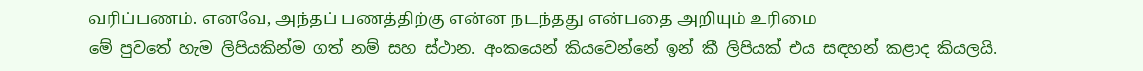வரிப்பணம். எனவே, அந்தப் பணத்திற்கு என்ன நடந்தது என்பதை அறியும் உரிமை
මේ පුවතේ හැම ලිපියකින්ම ගත් නම් සහ ස්ථාන. අංකයෙන් කියවෙන්නේ ඉන් කී ලිපියක් එය සඳහන් කළාද කියලයි.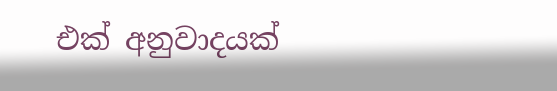එක් අනුවාදයක්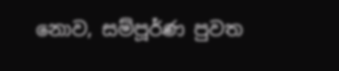නොව, සම්පූර්ණ පුවත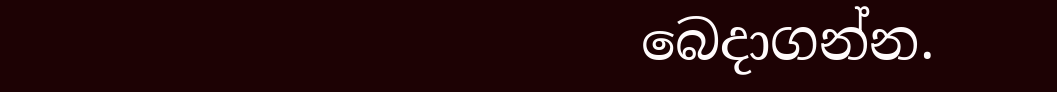බෙදාගන්න.